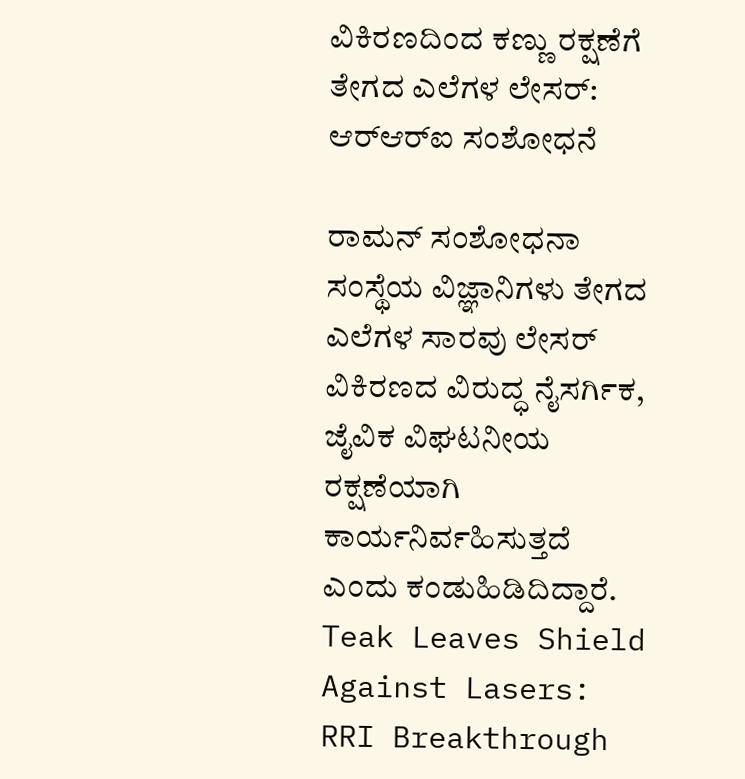ವಿಕಿರಣದಿಂದ ಕಣ್ಣು ರಕ್ಷಣೆಗೆ ತೇಗದ ಎಲೆಗಳ ಲೇಸರ್: ಆರ್‌ಆರ್‌ಐ ಸಂಶೋಧನೆ

ರಾಮನ್ ಸಂಶೋಧನಾ ಸಂಸ್ಥೆಯ ವಿಜ್ಞಾನಿಗಳು ತೇಗದ ಎಲೆಗಳ ಸಾರವು ಲೇಸರ್ ವಿಕಿರಣದ ವಿರುದ್ಧ ನೈಸರ್ಗಿಕ, ಜೈವಿಕ ವಿಘಟನೀಯ ರಕ್ಷಣೆಯಾಗಿ ಕಾರ್ಯನಿರ್ವಹಿಸುತ್ತದೆ ಎಂದು ಕಂಡುಹಿಡಿದಿದ್ದಾರೆ.
Teak Leaves Shield Against Lasers: RRI Breakthrough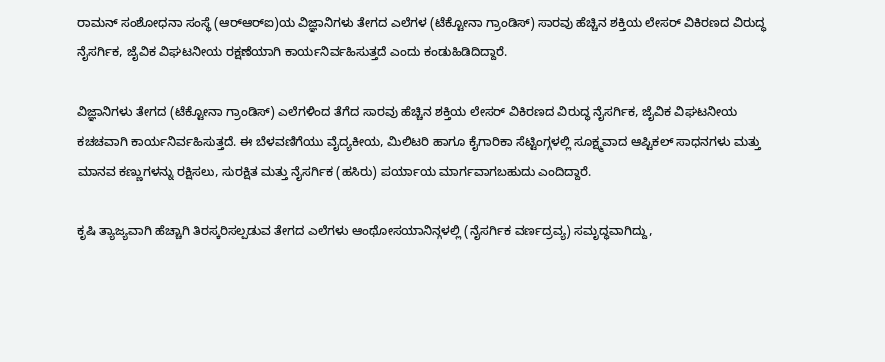ರಾಮನ್ ಸಂಶೋಧನಾ ಸಂಸ್ಥೆ (ಆರ್‌ಆರ್‌ಐ)ಯ ವಿಜ್ಞಾನಿಗಳು ತೇಗದ ಎಲೆಗಳ (ಟೆಕ್ಟೋನಾ ಗ್ರಾಂಡಿಸ್) ಸಾರವು ಹೆಚ್ಚಿನ ಶಕ್ತಿಯ ಲೇಸರ್ ವಿಕಿರಣದ ವಿರುದ್ಧ ನೈಸರ್ಗಿಕ, ಜೈವಿಕ ವಿಘಟನೀಯ ರಕ್ಷಣೆಯಾಗಿ ಕಾರ್ಯನಿರ್ವಹಿಸುತ್ತದೆ ಎಂದು ಕಂಡುಹಿಡಿದಿದ್ದಾರೆ.

ವಿಜ್ಞಾನಿಗಳು ತೇಗದ (ಟೆಕ್ಟೋನಾ ಗ್ರಾಂಡಿಸ್) ಎಲೆಗಳಿಂದ ತೆಗೆದ ಸಾರವು ಹೆಚ್ಚಿನ ಶಕ್ತಿಯ ಲೇಸರ್ ವಿಕಿರಣದ ವಿರುದ್ಧ ನೈಸರ್ಗಿಕ, ಜೈವಿಕ ವಿಘಟನೀಯ ಕಚಚವಾಗಿ ಕಾರ್ಯನಿರ್ವಹಿಸುತ್ತದೆ. ಈ ಬೆಳವಣಿಗೆಯು ವೈದ್ಯಕೀಯ, ಮಿಲಿಟರಿ ಹಾಗೂ ಕೈಗಾರಿಕಾ ಸೆಟ್ಟಿಂಗ್ಗಳಲ್ಲಿ ಸೂಕ್ಷ್ಮವಾದ ಆಪ್ಟಿಕಲ್ ಸಾಧನಗಳು ಮತ್ತು ಮಾನವ ಕಣ್ಣುಗಳನ್ನು ರಕ್ಷಿಸಲು, ಸುರಕ್ಷಿತ ಮತ್ತು ನೈಸರ್ಗಿಕ (ಹಸಿರು) ಪರ್ಯಾಯ ಮಾರ್ಗವಾಗಬಹುದು ಎಂದಿದ್ದಾರೆ.

ಕೃಷಿ ತ್ಯಾಜ್ಯವಾಗಿ ಹೆಚ್ಚಾಗಿ ತಿರಸ್ಕರಿಸಲ್ಪಡುವ ತೇಗದ ಎಲೆಗಳು ಆಂಥೋಸಯಾನಿನ್ಗಳಲ್ಲಿ (ನೈಸರ್ಗಿಕ ವರ್ಣದ್ರವ್ಯ) ಸಮೃದ್ಧವಾಗಿದ್ದು,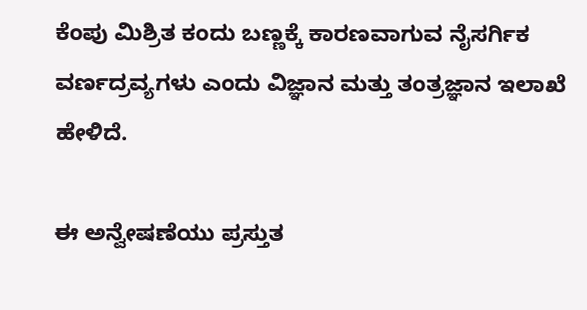ಕೆಂಪು ಮಿಶ್ರಿತ ಕಂದು ಬಣ್ಣಕ್ಕೆ ಕಾರಣವಾಗುವ ನೈಸರ್ಗಿಕ ವರ್ಣದ್ರವ್ಯಗಳು ಎಂದು ವಿಜ್ಞಾನ ಮತ್ತು ತಂತ್ರಜ್ಞಾನ ಇಲಾಖೆ ಹೇಳಿದೆ.

ಈ ಅನ್ವೇಷಣೆಯು ಪ್ರಸ್ತುತ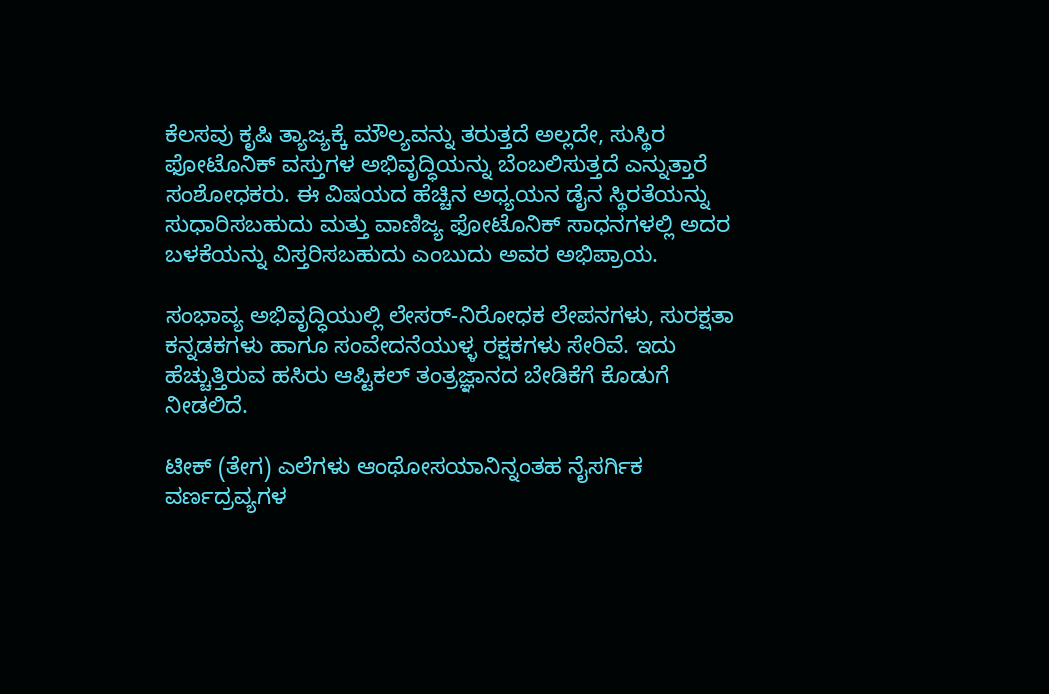ಕೆಲಸವು ಕೃಷಿ ತ್ಯಾಜ್ಯಕ್ಕೆ ಮೌಲ್ಯವನ್ನು ತರುತ್ತದೆ ಅಲ್ಲದೇ, ಸುಸ್ಥಿರ ಫೋಟೊನಿಕ್ ವಸ್ತುಗಳ ಅಭಿವೃದ್ಧಿಯನ್ನು ಬೆಂಬಲಿಸುತ್ತದೆ ಎನ್ನುತ್ತಾರೆ ಸಂಶೋಧಕರು. ಈ ವಿಷಯದ ಹೆಚ್ಚಿನ ಅಧ್ಯಯನ ಡೈನ ಸ್ಥಿರತೆಯನ್ನು ಸುಧಾರಿಸಬಹುದು ಮತ್ತು ವಾಣಿಜ್ಯ ಫೋಟೊನಿಕ್ ಸಾಧನಗಳಲ್ಲಿ ಅದರ ಬಳಕೆಯನ್ನು ವಿಸ್ತರಿಸಬಹುದು ಎಂಬುದು ಅವರ ಅಭಿಪ್ರಾಯ.

ಸಂಭಾವ್ಯ ಅಭಿವೃದ್ಧಿಯುಲ್ಲಿ ಲೇಸರ್-ನಿರೋಧಕ ಲೇಪನಗಳು, ಸುರಕ್ಷತಾ ಕನ್ನಡಕಗಳು ಹಾಗೂ ಸಂವೇದನೆಯುಳ್ಳ ರಕ್ಷಕಗಳು ಸೇರಿವೆ. ಇದು ಹೆಚ್ಚುತ್ತಿರುವ ಹಸಿರು ಆಪ್ಟಿಕಲ್ ತಂತ್ರಜ್ಞಾನದ ಬೇಡಿಕೆಗೆ ಕೊಡುಗೆ ನೀಡಲಿದೆ.

ಟೀಕ್ (ತೇಗ) ಎಲೆಗಳು ಆಂಥೋಸಯಾನಿನ್ನಂತಹ ನೈಸರ್ಗಿಕ ವರ್ಣದ್ರವ್ಯಗಳ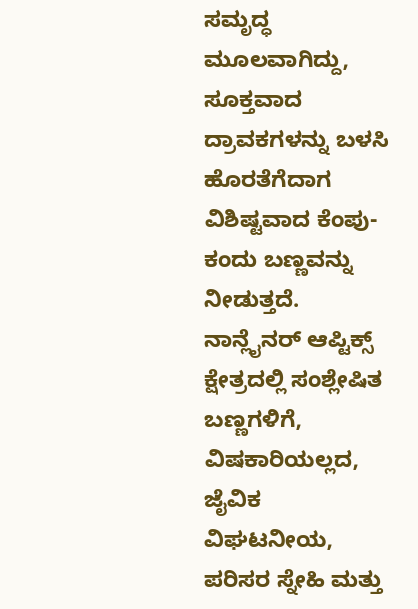ಸಮೃದ್ಧ ಮೂಲವಾಗಿದ್ದು, ಸೂಕ್ತವಾದ ದ್ರಾವಕಗಳನ್ನು ಬಳಸಿ ಹೊರತೆಗೆದಾಗ ವಿಶಿಷ್ಟವಾದ ಕೆಂಪು-ಕಂದು ಬಣ್ಣವನ್ನು ನೀಡುತ್ತದೆ. ನಾನ್ಲೈನರ್ ಆಪ್ಟಿಕ್ಸ್ ಕ್ಷೇತ್ರದಲ್ಲಿ ಸಂಶ್ಲೇಷಿತ ಬಣ್ಣಗಳಿಗೆ, ವಿಷಕಾರಿಯಲ್ಲದ, ಜೈವಿಕ ವಿಘಟನೀಯ, ಪರಿಸರ ಸ್ನೇಹಿ ಮತ್ತು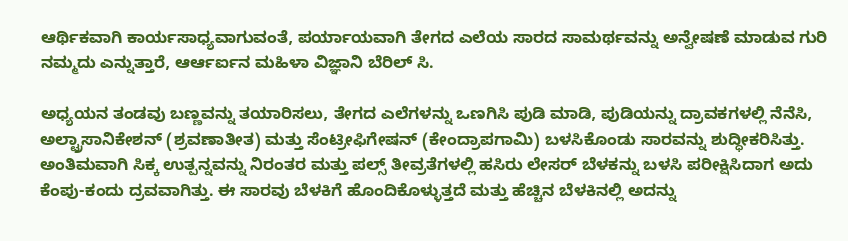ಆರ್ಥಿಕವಾಗಿ ಕಾರ್ಯಸಾಧ್ಯವಾಗುವಂತೆ, ಪರ್ಯಾಯವಾಗಿ ತೇಗದ ಎಲೆಯ ಸಾರದ ಸಾಮರ್ಥವನ್ನು ಅನ್ವೇಷಣೆ ಮಾಡುವ ಗುರಿ ನಮ್ಮದು ಎನ್ನುತ್ತಾರೆ, ಆರ್ಆರ್ಐನ ಮಹಿಳಾ ವಿಜ್ಞಾನಿ ಬೆರಿಲ್ ಸಿ.

ಅಧ್ಯಯನ ತಂಡವು ಬಣ್ಣವನ್ನು ತಯಾರಿಸಲು, ತೇಗದ ಎಲೆಗಳನ್ನು ಒಣಗಿಸಿ ಪುಡಿ ಮಾಡಿ, ಪುಡಿಯನ್ನು ದ್ರಾವಕಗಳಲ್ಲಿ ನೆನೆಸಿ, ಅಲ್ಟ್ರಾಸಾನಿಕೇಶನ್ (ಶ್ರವಣಾತೀತ) ಮತ್ತು ಸೆಂಟ್ರೀಫಿಗೇಷನ್ (ಕೇಂದ್ರಾಪಗಾಮಿ) ಬಳಸಿಕೊಂಡು ಸಾರವನ್ನು ಶುದ್ಧೀಕರಿಸಿತ್ತು. ಅಂತಿಮವಾಗಿ ಸಿಕ್ಕ ಉತ್ಪನ್ನವನ್ನು ನಿರಂತರ ಮತ್ತು ಪಲ್ಸ್ ತೀವ್ರತೆಗಳಲ್ಲಿ ಹಸಿರು ಲೇಸರ್ ಬೆಳಕನ್ನು ಬಳಸಿ ಪರೀಕ್ಷಿಸಿದಾಗ ಅದು ಕೆಂಪು-ಕಂದು ದ್ರವವಾಗಿತ್ತು. ಈ ಸಾರವು ಬೆಳಕಿಗೆ ಹೊಂದಿಕೊಳ್ಳುತ್ತದೆ ಮತ್ತು ಹೆಚ್ಚಿನ ಬೆಳಕಿನಲ್ಲಿ ಅದನ್ನು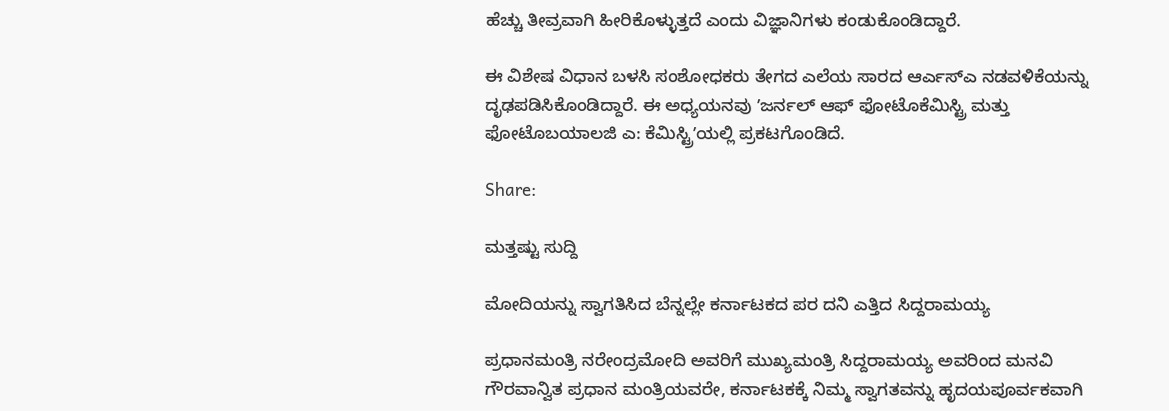ಹೆಚ್ಚು ತೀವ್ರವಾಗಿ ಹೀರಿಕೊಳ್ಳುತ್ತದೆ ಎಂದು ವಿಜ್ಞಾನಿಗಳು ಕಂಡುಕೊಂಡಿದ್ದಾರೆ.

ಈ ವಿಶೇಷ ವಿಧಾನ ಬಳಸಿ ಸಂಶೋಧಕರು ತೇಗದ ಎಲೆಯ ಸಾರದ ಆರ್ಎಸ್ಎ ನಡವಳಿಕೆಯನ್ನು ದೃಢಪಡಿಸಿಕೊಂಡಿದ್ದಾರೆ. ಈ ಅಧ್ಯಯನವು ʼಜರ್ನಲ್ ಆಫ್ ಫೋಟೊಕೆಮಿಸ್ಟ್ರಿ ಮತ್ತು ಫೋಟೊಬಯಾಲಜಿ ಎ: ಕೆಮಿಸ್ಟ್ರಿʼಯಲ್ಲಿ ಪ್ರಕಟಗೊಂಡಿದೆ.

Share:

ಮತ್ತಷ್ಟು ಸುದ್ದಿ

ಮೋದಿಯನ್ನು ಸ್ವಾಗತಿಸಿದ ಬೆನ್ನಲ್ಲೇ ಕರ್ನಾಟಕದ ಪರ ದನಿ ಎತ್ತಿದ ಸಿದ್ದರಾಮಯ್ಯ

ಪ್ರಧಾನಮಂತ್ರಿ ನರೇಂದ್ರಮೋದಿ ಅವರಿಗೆ ಮುಖ್ಯಮಂತ್ರಿ ಸಿದ್ದರಾಮಯ್ಯ ಅವರಿಂದ ಮನವಿ ಗೌರವಾನ್ವಿತ ಪ್ರಧಾನ ಮಂತ್ರಿಯವರೇ, ಕರ್ನಾಟಕಕ್ಕೆ ನಿಮ್ಮ ಸ್ವಾಗತವನ್ನು ಹೃದಯಪೂರ್ವಕವಾಗಿ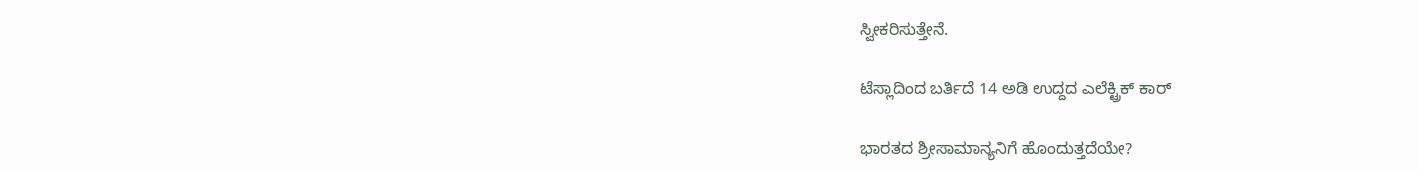ಸ್ವೀಕರಿಸುತ್ತೇನೆ.

ಟೆಸ್ಲಾದಿಂದ ಬರ್ತಿದೆ 14 ಅಡಿ ಉದ್ದದ ಎಲೆಕ್ಟ್ರಿಕ್ ಕಾರ್

ಭಾರತದ ಶ್ರೀಸಾಮಾನ್ಯನಿಗೆ ಹೊಂದುತ್ತದೆಯೇ?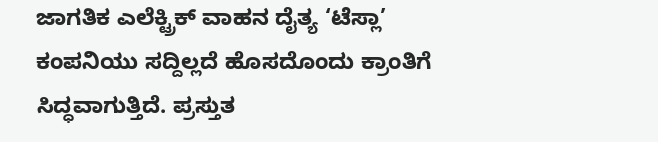ಜಾಗತಿಕ ಎಲೆಕ್ಟ್ರಿಕ್ ವಾಹನ ದೈತ್ಯ ‘ಟೆಸ್ಲಾ’ ಕಂಪನಿಯು ಸದ್ದಿಲ್ಲದೆ ಹೊಸದೊಂದು ಕ್ರಾಂತಿಗೆ ಸಿದ್ಧವಾಗುತ್ತಿದೆ. ಪ್ರಸ್ತುತ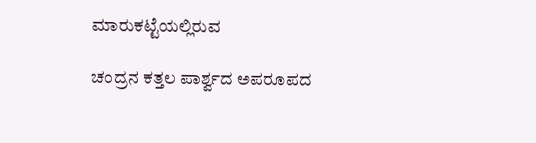ಮಾರುಕಟ್ಟೆಯಲ್ಲಿರುವ

ಚಂದ್ರನ ಕತ್ತಲ ಪಾರ್ಶ್ವದ ಅಪರೂಪದ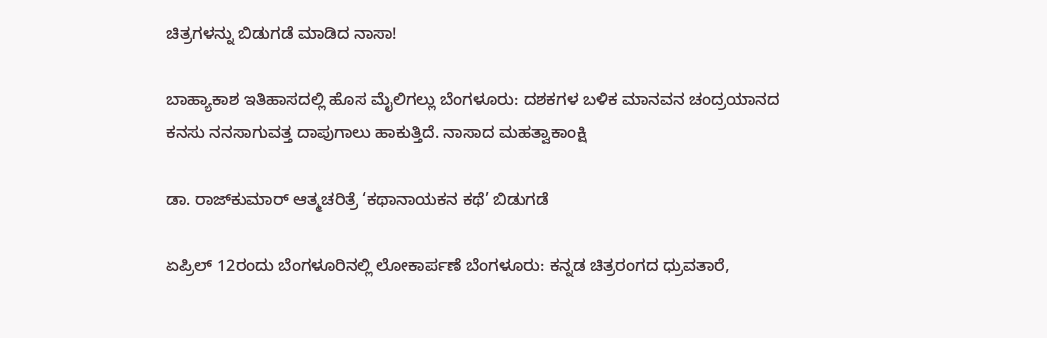ಚಿತ್ರಗಳನ್ನು ಬಿಡುಗಡೆ ಮಾಡಿದ ನಾಸಾ!

ಬಾಹ್ಯಾಕಾಶ ಇತಿಹಾಸದಲ್ಲಿ ಹೊಸ ಮೈಲಿಗಲ್ಲು ಬೆಂಗಳೂರು: ದಶಕಗಳ ಬಳಿಕ ಮಾನವನ ಚಂದ್ರಯಾನದ ಕನಸು ನನಸಾಗುವತ್ತ ದಾಪುಗಾಲು ಹಾಕುತ್ತಿದೆ. ನಾಸಾದ ಮಹತ್ವಾಕಾಂಕ್ಷಿ

ಡಾ. ರಾಜ್‌ಕುಮಾರ್ ಆತ್ಮಚರಿತ್ರೆ ‘ಕಥಾನಾಯಕನ ಕಥೆ’ ಬಿಡುಗಡೆ

ಏಪ್ರಿಲ್ 12ರಂದು ಬೆಂಗಳೂರಿನಲ್ಲಿ ಲೋಕಾರ್ಪಣೆ ಬೆಂಗಳೂರು: ಕನ್ನಡ ಚಿತ್ರರಂಗದ ಧ್ರುವತಾರೆ,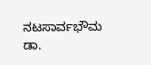ನಟಸಾರ್ವಭೌಮ ಡಾ.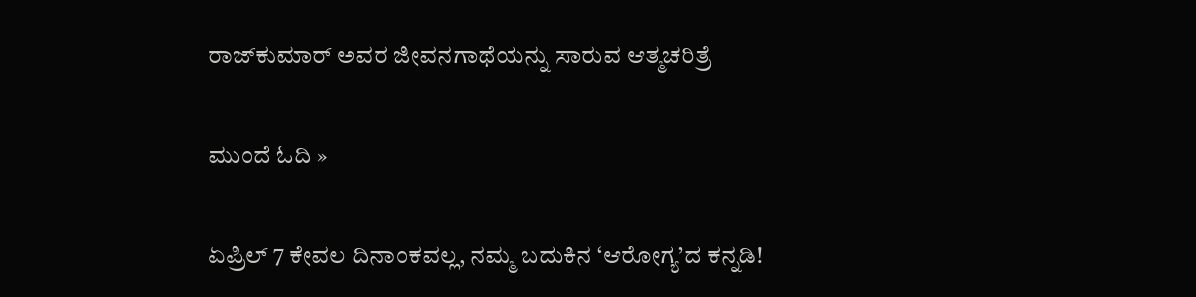ರಾಜ್‌ಕುಮಾರ್ ಅವರ ಜೀವನಗಾಥೆಯನ್ನು ಸಾರುವ ಆತ್ಮಚರಿತ್ರೆ

ಮುಂದೆ ಓದಿ »

ಏಪ್ರಿಲ್ 7 ಕೇವಲ ದಿನಾಂಕವಲ್ಲ, ನಮ್ಮ ಬದುಕಿನ ‘ಆರೋಗ್ಯ’ದ ಕನ್ನಡಿ!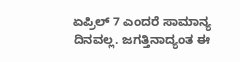ಏಪ್ರಿಲ್ 7 ಎಂದರೆ ಸಾಮಾನ್ಯ ದಿನವಲ್ಲ. ಜಗತ್ತಿನಾದ್ಯಂತ ಈ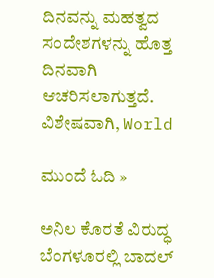ದಿನವನ್ನು ಮಹತ್ವದ ಸಂದೇಶಗಳನ್ನು ಹೊತ್ತ ದಿನವಾಗಿ ಆಚರಿಸಲಾಗುತ್ತದೆ. ವಿಶೇಷವಾಗಿ, World

ಮುಂದೆ ಓದಿ »

ಅನಿಲ ಕೊರತೆ ವಿರುದ್ಧ ಬೆಂಗಳೂರಲ್ಲಿ ಬಾದಲ್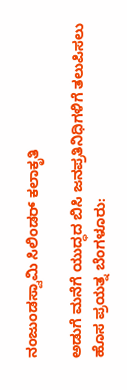ನಂಜುಂಡಸ್ವಾಮಿ ಸಿಲಿಂಡರ್‌ ಕಲಾಕೃತಿ

ಅಡುಗೆ ಮನೆಗೆ ಯುದ್ಧದ ಬಿಸಿ ಜನಪ್ರತಿನಿಧಿಗಳಿಗೆ ತಲುಪಿಸಲು ಹೊಸ ಪ್ರಯತ್ನ ಬೆಂಗಳೂರು: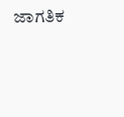ಜಾಗತಿಕ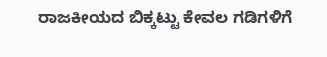ರಾಜಕೀಯದ ಬಿಕ್ಕಟ್ಟು ಕೇವಲ ಗಡಿಗಳಿಗೆ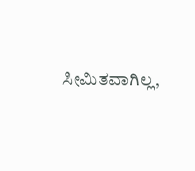ಸೀಮಿತವಾಗಿಲ್ಲ,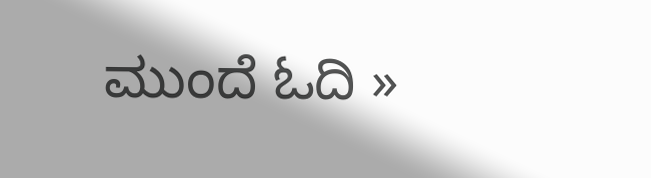ಮುಂದೆ ಓದಿ »